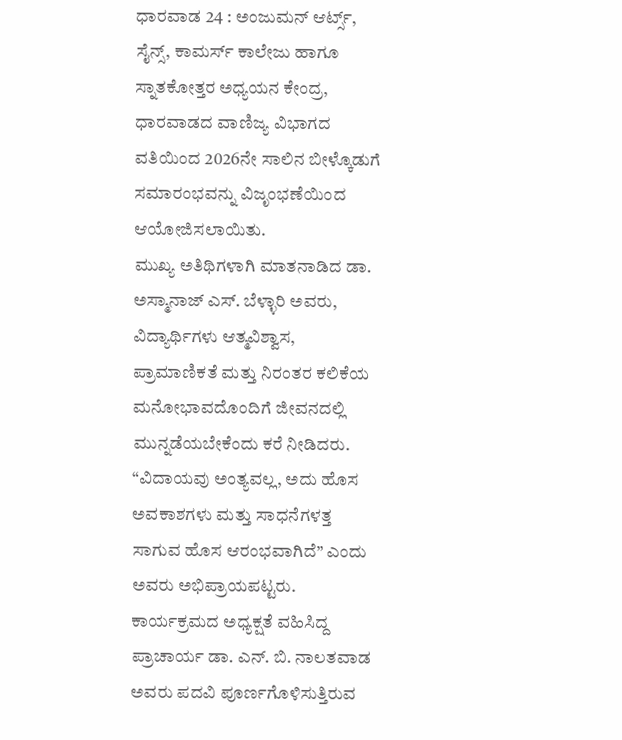ಧಾರವಾಡ 24 : ಅಂಜುಮನ್ ಆರ್ಟ್ಸ್, ಸೈನ್ಸ್, ಕಾಮರ್ಸ್ ಕಾಲೇಜು ಹಾಗೂ ಸ್ನಾತಕೋತ್ತರ ಅಧ್ಯಯನ ಕೇಂದ್ರ, ಧಾರವಾಡದ ವಾಣಿಜ್ಯ ವಿಭಾಗದ ವತಿಯಿಂದ 2026ನೇ ಸಾಲಿನ ಬೀಳ್ಕೊಡುಗೆ ಸಮಾರಂಭವನ್ನು ವಿಜೃಂಭಣೆಯಿಂದ ಆಯೋಜಿಸಲಾಯಿತು.
ಮುಖ್ಯ ಅತಿಥಿಗಳಾಗಿ ಮಾತನಾಡಿದ ಡಾ. ಅಸ್ಮಾನಾಜ್ ಎಸ್. ಬೆಳ್ಳಾರಿ ಅವರು, ವಿದ್ಯಾರ್ಥಿಗಳು ಆತ್ಮವಿಶ್ವಾಸ, ಪ್ರಾಮಾಣಿಕತೆ ಮತ್ತು ನಿರಂತರ ಕಲಿಕೆಯ ಮನೋಭಾವದೊಂದಿಗೆ ಜೀವನದಲ್ಲಿ ಮುನ್ನಡೆಯಬೇಕೆಂದು ಕರೆ ನೀಡಿದರು. “ವಿದಾಯವು ಅಂತ್ಯವಲ್ಲ, ಅದು ಹೊಸ ಅವಕಾಶಗಳು ಮತ್ತು ಸಾಧನೆಗಳತ್ತ ಸಾಗುವ ಹೊಸ ಆರಂಭವಾಗಿದೆ” ಎಂದು ಅವರು ಅಭಿಪ್ರಾಯಪಟ್ಟರು.
ಕಾರ್ಯಕ್ರಮದ ಅಧ್ಯಕ್ಷತೆ ವಹಿಸಿದ್ದ ಪ್ರಾಚಾರ್ಯ ಡಾ. ಎನ್. ಬಿ. ನಾಲತವಾಡ ಅವರು ಪದವಿ ಪೂರ್ಣಗೊಳಿಸುತ್ತಿರುವ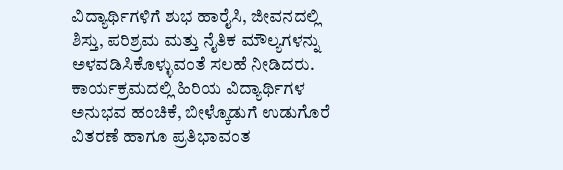ವಿದ್ಯಾರ್ಥಿಗಳಿಗೆ ಶುಭ ಹಾರೈಸಿ, ಜೀವನದಲ್ಲಿ ಶಿಸ್ತು, ಪರಿಶ್ರಮ ಮತ್ತು ನೈತಿಕ ಮೌಲ್ಯಗಳನ್ನು ಅಳವಡಿಸಿಕೊಳ್ಳುವಂತೆ ಸಲಹೆ ನೀಡಿದರು.
ಕಾರ್ಯಕ್ರಮದಲ್ಲಿ ಹಿರಿಯ ವಿದ್ಯಾರ್ಥಿಗಳ ಅನುಭವ ಹಂಚಿಕೆ, ಬೀಳ್ಕೊಡುಗೆ ಉಡುಗೊರೆ ವಿತರಣೆ ಹಾಗೂ ಪ್ರತಿಭಾವಂತ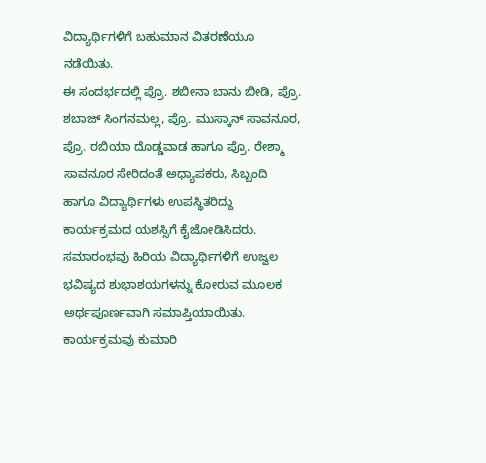ವಿದ್ಯಾರ್ಥಿಗಳಿಗೆ ಬಹುಮಾನ ವಿತರಣೆಯೂ ನಡೆಯಿತು.
ಈ ಸಂದರ್ಭದಲ್ಲಿ ಪ್ರೊ. ಶಬೀನಾ ಬಾನು ಬೀಡಿ, ಪ್ರೊ. ಶಬಾಜ್ ಸಿಂಗನಮಲ್ಲ, ಪ್ರೊ. ಮುಸ್ಕಾನ್ ಸಾವನೂರ, ಪ್ರೊ. ರಬಿಯಾ ದೊಡ್ಡವಾಡ ಹಾಗೂ ಪ್ರೊ. ರೇಶ್ಮಾ ಸಾವನೂರ ಸೇರಿದಂತೆ ಅಧ್ಯಾಪಕರು, ಸಿಬ್ಬಂದಿ ಹಾಗೂ ವಿದ್ಯಾರ್ಥಿಗಳು ಉಪಸ್ಥಿತರಿದ್ದು ಕಾರ್ಯಕ್ರಮದ ಯಶಸ್ಸಿಗೆ ಕೈಜೋಡಿಸಿದರು. ಸಮಾರಂಭವು ಹಿರಿಯ ವಿದ್ಯಾರ್ಥಿಗಳಿಗೆ ಉಜ್ವಲ ಭವಿಷ್ಯದ ಶುಭಾಶಯಗಳನ್ನು ಕೋರುವ ಮೂಲಕ ಅರ್ಥಪೂರ್ಣವಾಗಿ ಸಮಾಪ್ತಿಯಾಯಿತು. ಕಾರ್ಯಕ್ರಮವು ಕುಮಾರಿ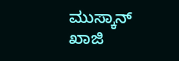ಮುಸ್ಕಾನ್ ಖಾಜಿ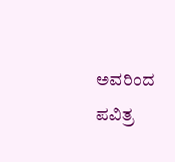ಅವರಿಂದ ಪವಿತ್ರ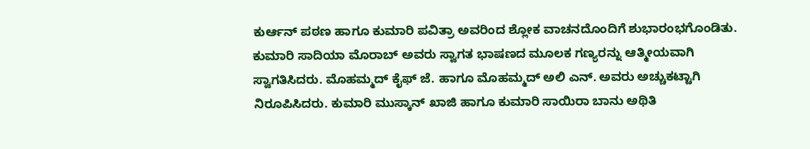ಕುರ್ಆನ್ ಪಠಣ ಹಾಗೂ ಕುಮಾರಿ ಪವಿತ್ರಾ ಅವರಿಂದ ಶ್ಲೋಕ ವಾಚನದೊಂದಿಗೆ ಶುಭಾರಂಭಗೊಂಡಿತು. ಕುಮಾರಿ ಸಾದಿಯಾ ಮೊರಾಬ್ ಅವರು ಸ್ವಾಗತ ಭಾಷಣದ ಮೂಲಕ ಗಣ್ಯರನ್ನು ಆತ್ಮೀಯವಾಗಿ ಸ್ವಾಗತಿಸಿದರು. ಮೊಹಮ್ಮದ್ ಕೈಫ್ ಜೆ. ಹಾಗೂ ಮೊಹಮ್ಮದ್ ಅಲಿ ಎನ್. ಅವರು ಅಚ್ಚುಕಟ್ಟಾಗಿ ನಿರೂಪಿಸಿದರು. ಕುಮಾರಿ ಮುಸ್ಕಾನ್ ಖಾಜಿ ಹಾಗೂ ಕುಮಾರಿ ಸಾಯಿರಾ ಬಾನು ಅಥಿತಿ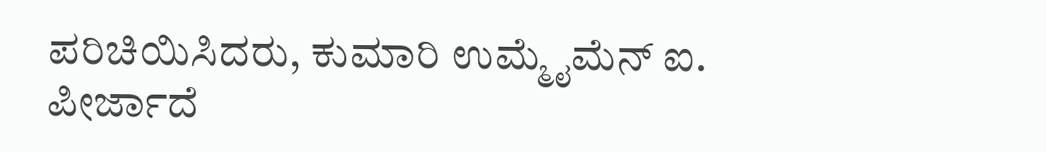ಪರಿಚಿಯಿಸಿದರು, ಕುಮಾರಿ ಉಮ್ಮೈಮೆನ್ ಐ. ಪೀರ್ಜಾದೆ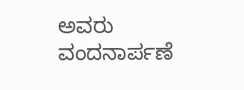ಅವರು ವಂದನಾರ್ಪಣೆ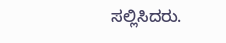ಸಲ್ಲಿಸಿದರು.